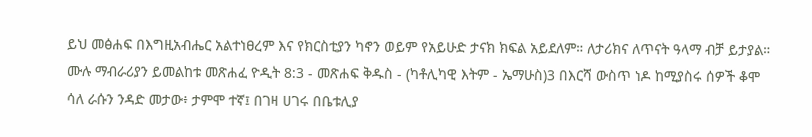ይህ መፅሐፍ በእግዚአብሔር አልተነፀረም እና የክርስቲያን ካኖን ወይም የአይሁድ ታናክ ክፍል አይደለም። ለታሪክና ለጥናት ዓላማ ብቻ ይታያል። ሙሉ ማብራሪያን ይመልከቱ መጽሐፈ ዮዲት 8:3 - መጽሐፍ ቅዱስ - (ካቶሊካዊ እትም - ኤማሁስ)3 በእርሻ ውስጥ ነዶ ከሚያስሩ ሰዎች ቆሞ ሳለ ራሱን ንዳድ መታው፥ ታምሞ ተኛ፤ በገዛ ሀገሩ በቤቱሊያ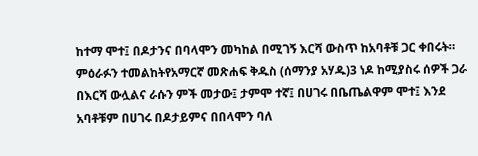ከተማ ሞተ፤ በዶታንና በባላሞን መካከል በሚገኝ እርሻ ውስጥ ከአባቶቹ ጋር ቀበሩት። ምዕራፉን ተመልከትየአማርኛ መጽሐፍ ቅዱስ (ሰማንያ አሃዱ)3 ነዶ ከሚያስሩ ሰዎች ጋራ በእርሻ ውሏልና ራሱን ምች መታው፤ ታምሞ ተኛ፤ በሀገሩ በቤጤልዋም ሞተ፤ እንደ አባቶቹም በሀገሩ በዶታይምና በበላሞን ባለ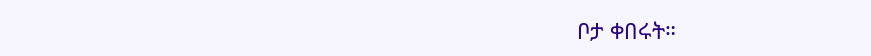ቦታ ቀበሩት።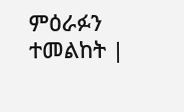ምዕራፉን ተመልከት |